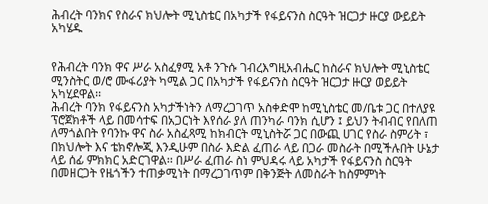ሕብረት ባንክና የስራና ክህሎት ሚኒስቴር በአካታች የፋይናንስ ስርዓት ዝርጋታ ዙርያ ውይይት አካሄዱ


የሕብረት ባንክ ዋና ሥራ አስፈፃሚ አቶ ንጉሱ ገብረእግዚአብሔር ከስራና ክህሎት ሚኒስቴር ሚንስትር ወ/ሮ ሙፋሪያት ካሚል ጋር በአካታች የፋይናንስ ስርዓት ዝርጋታ ዙርያ ወይይት አካሂደዋል፡፡
ሕብረት ባንክ የፋይናንስ አካታችነትን ለማረጋገጥ አስቀድሞ ከሚኒስቴር መ/ቤቱ ጋር በተለያዩ ፕሮጀክቶች ላይ በመሳተፍ በአጋርነት እየሰራ ያለ ጠንካራ ባንክ ሲሆን ፤ ይህን ትብብር የበለጠ ለማጎልበት የባንኩ ዋና ስራ አስፈጻሚ ከክብርት ሚኒስትሯ ጋር በውጪ ሀገር የስራ ስምሪት ፣ በክህሎት እና ቴክኖሎጂ እንዲሁም በስራ እድል ፈጠራ ላይ በጋራ መስራት በሚችሉበት ሁኔታ ላይ ሰፊ ምክክር አድርገዋል፡፡ በሥራ ፈጠራ ስነ ምህዳሩ ላይ አካታች የፋይናንስ ስርዓት በመዘርጋት የዜጎችን ተጠቃሚነት በማረጋገጥም በቅንጅት ለመስራት ከስምምነት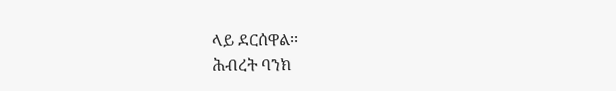ላይ ደርሰዋል፡፡
ሕብረት ባንክ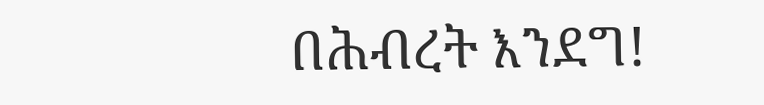በሕብረት እንደግ!